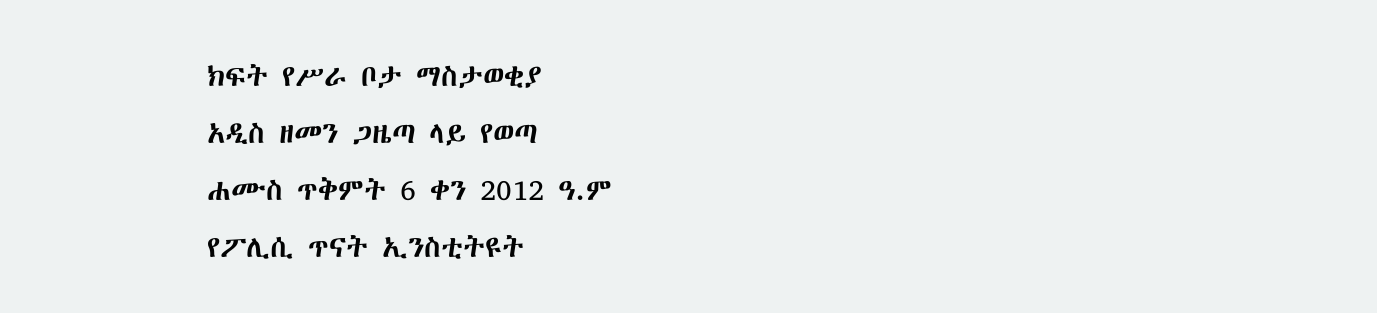ክፍት የሥራ ቦታ ማስታወቂያ
አዲስ ዘመን ጋዜጣ ላይ የወጣ
ሐሙስ ጥቅምት 6 ቀን 2012 ዓ.ም
የፖሊሲ ጥናት ኢንስቲትዩት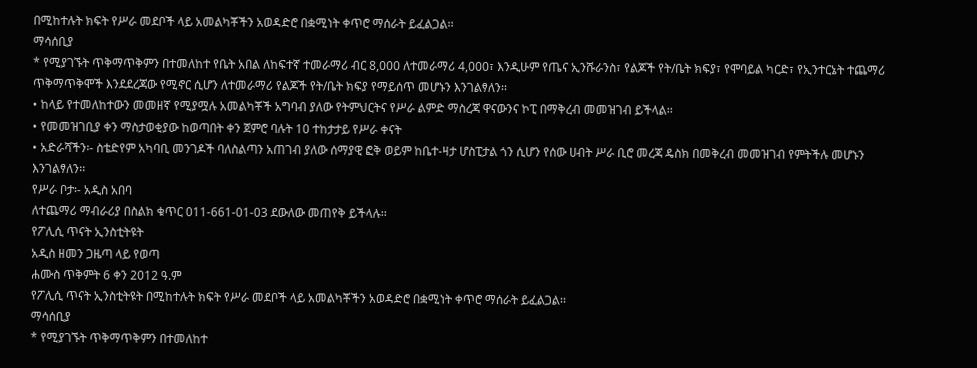በሚከተሉት ክፍት የሥራ መደቦች ላይ አመልካቾችን አወዳድሮ በቋሚነት ቀጥሮ ማሰራት ይፈልጋል፡፡
ማሳሰቢያ
* የሚያገኙት ጥቅማጥቅምን በተመለከተ የቤት አበል ለከፍተኛ ተመራማሪ ብር 8,000 ለተመራማሪ 4,000፣ እንዲሁም የጤና ኢንሹራንስ፣ የልጆች የት/ቤት ክፍያ፣ የሞባይል ካርድ፣ የኢንተርኔት ተጨማሪ ጥቅማጥቅሞች እንደደረጃው የሚኖር ሲሆን ለተመራማሪ የልጆች የት/ቤት ክፍያ የማይሰጥ መሆኑን እንገልፃለን፡፡
• ከላይ የተመለከተውን መመዘኛ የሚያሟሉ አመልካቾች አግባብ ያለው የትምህርትና የሥራ ልምድ ማስረጃ ዋናውንና ኮፒ በማቅረብ መመዝገብ ይችላል፡፡
• የመመዝገቢያ ቀን ማስታወቂያው ከወጣበት ቀን ጀምሮ ባሉት 10 ተከታታይ የሥራ ቀናት
• አድራሻችን፡- ስቴድየም አካባቢ መንገዶች ባለስልጣን አጠገብ ያለው ሰማያዊ ፎቅ ወይም ከቤተ-ዛታ ሆስፒታል ጎን ሲሆን የሰው ሀብት ሥራ ቢሮ መረጃ ዴስክ በመቅረብ መመዝገብ የምትችሉ መሆኑን እንገልፃለን፡፡
የሥራ ቦታ፡- አዲስ አበባ
ለተጨማሪ ማብራሪያ በስልክ ቁጥር 011-661-01-03 ደውለው መጠየቅ ይችላሉ፡፡
የፖሊሲ ጥናት ኢንስቲትዩት
አዲስ ዘመን ጋዜጣ ላይ የወጣ
ሐሙስ ጥቅምት 6 ቀን 2012 ዓ.ም
የፖሊሲ ጥናት ኢንስቲትዩት በሚከተሉት ክፍት የሥራ መደቦች ላይ አመልካቾችን አወዳድሮ በቋሚነት ቀጥሮ ማሰራት ይፈልጋል፡፡
ማሳሰቢያ
* የሚያገኙት ጥቅማጥቅምን በተመለከተ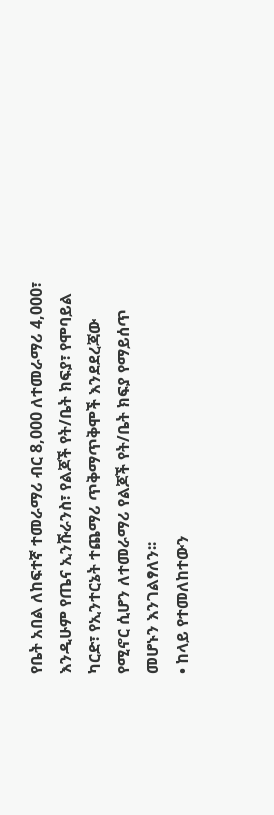የቤት አበል ለከፍተኛ ተመራማሪ ብር 8,000 ለተመራማሪ 4,000፣ እንዲሁም የጤና ኢንሹራንስ፣ የልጆች የት/ቤት ክፍያ፣ የሞባይል ካርድ፣ የኢንተርኔት ተጨማሪ ጥቅማጥቅሞች እንደደረጃው የሚኖር ሲሆን ለተመራማሪ የልጆች የት/ቤት ክፍያ የማይሰጥ መሆኑን እንገልፃለን፡፡
• ከላይ የተመለከተውን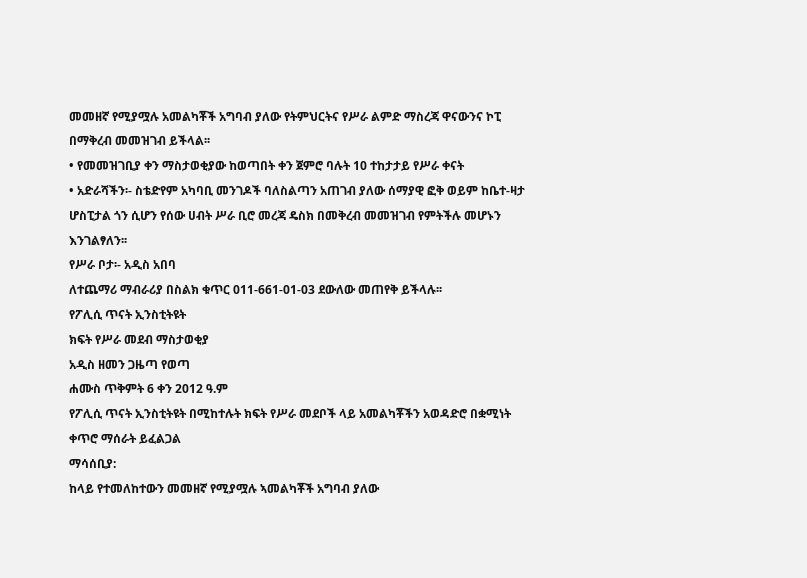መመዘኛ የሚያሟሉ አመልካቾች አግባብ ያለው የትምህርትና የሥራ ልምድ ማስረጃ ዋናውንና ኮፒ በማቅረብ መመዝገብ ይችላል፡፡
• የመመዝገቢያ ቀን ማስታወቂያው ከወጣበት ቀን ጀምሮ ባሉት 10 ተከታታይ የሥራ ቀናት
• አድራሻችን፡- ስቴድየም አካባቢ መንገዶች ባለስልጣን አጠገብ ያለው ሰማያዊ ፎቅ ወይም ከቤተ-ዛታ ሆስፒታል ጎን ሲሆን የሰው ሀብት ሥራ ቢሮ መረጃ ዴስክ በመቅረብ መመዝገብ የምትችሉ መሆኑን እንገልፃለን፡፡
የሥራ ቦታ፡- አዲስ አበባ
ለተጨማሪ ማብራሪያ በስልክ ቁጥር 011-661-01-03 ደውለው መጠየቅ ይችላሉ፡፡
የፖሊሲ ጥናት ኢንስቲትዩት
ክፍት የሥራ መደብ ማስታወቂያ
አዲስ ዘመን ጋዜጣ የወጣ
ሐሙስ ጥቅምት 6 ቀን 2012 ዓ.ም
የፖሊሲ ጥናት ኢንስቲትዩት በሚከተሉት ክፍት የሥራ መደቦች ላይ አመልካቾችን አወዳድሮ በቋሚነት ቀጥሮ ማሰራት ይፈልጋል
ማሳሰቢያ:
ከላይ የተመለከተውን መመዘኛ የሚያሟሉ ኣመልካቾች አግባብ ያለው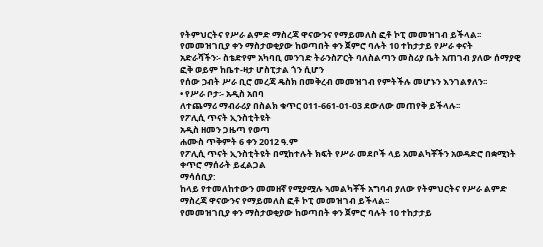የትምህርትና የሥራ ልምድ ማስረጃ ዋናውንና የማይመለስ ፎቶ ኮፒ መመዝገብ ይችላል፡፡
የመመዝገቢያ ቀን ማስታወቂያው ከወጣበት ቀን ጀምሮ ባሉት 10 ተከታታይ የሥራ ቀናት
አድራሻችን፡- ስቴድየም አካባቢ መንገድ ትራንስፖርት ባለስልጣን መስሪያ ቤት አጠገብ ያለው ሰማያዊ ፎቅ ወይም ከቤተ-ዛታ ሆስፒታል ጎን ሲሆን
የሰው ኃብት ሥራ ቢሮ መረጃ ዴስክ በመቅረብ መመዝገብ የምትችሉ መሆኑን እንገልፃለን፡፡
• የሥራ ቦታ፡- አዲስ አበባ
ለተጨማሪ ማብራሪያ በስልክ ቁጥር 011-661-01-03 ደውለው መጠየቅ ይችላሉ፡፡
የፖሊሲ ጥናት ኢንስቲትዩት
አዲስ ዘመን ጋዜጣ የወጣ
ሐሙስ ጥቅምት 6 ቀን 2012 ዓ.ም
የፖሊሲ ጥናት ኢንስቲትዩት በሚከተሉት ክፍት የሥራ መደቦች ላይ አመልካቾችን አወዳድሮ በቋሚነት ቀጥሮ ማሰራት ይፈልጋል
ማሳሰቢያ:
ከላይ የተመለከተውን መመዘኛ የሚያሟሉ ኣመልካቾች አግባብ ያለው የትምህርትና የሥራ ልምድ ማስረጃ ዋናውንና የማይመለስ ፎቶ ኮፒ መመዝገብ ይችላል፡፡
የመመዝገቢያ ቀን ማስታወቂያው ከወጣበት ቀን ጀምሮ ባሉት 10 ተከታታይ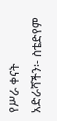የሥራ ቀናት
አድራሻችን፡- ስቴድየም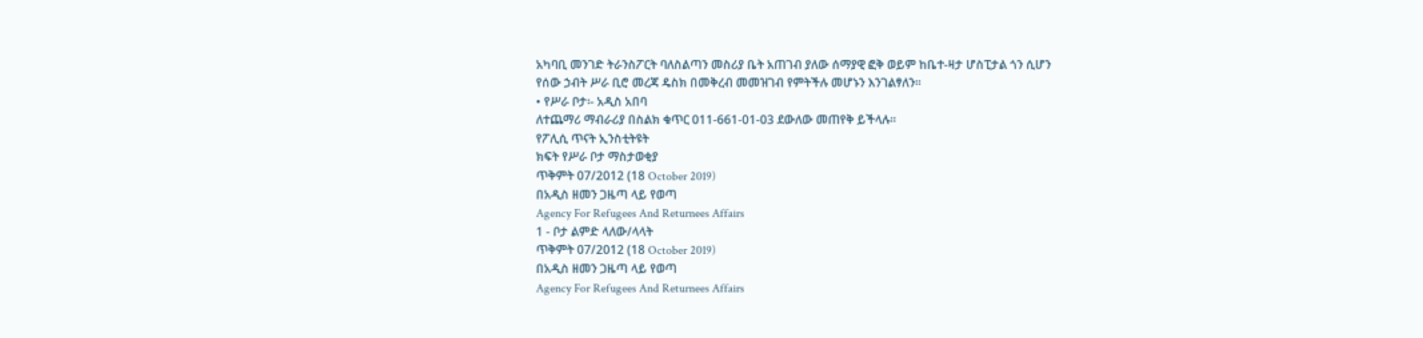አካባቢ መንገድ ትራንስፖርት ባለስልጣን መስሪያ ቤት አጠገብ ያለው ሰማያዊ ፎቅ ወይም ከቤተ-ዛታ ሆስፒታል ጎን ሲሆን
የሰው ኃብት ሥራ ቢሮ መረጃ ዴስክ በመቅረብ መመዝገብ የምትችሉ መሆኑን እንገልፃለን፡፡
• የሥራ ቦታ፡- አዲስ አበባ
ለተጨማሪ ማብራሪያ በስልክ ቁጥር 011-661-01-03 ደውለው መጠየቅ ይችላሉ፡፡
የፖሊሲ ጥናት ኢንስቲትዩት
ክፍት የሥራ ቦታ ማስታወቂያ
ጥቅምት 07/2012 (18 October 2019)
በአዲስ ዘመን ጋዜጣ ላይ የወጣ
Agency For Refugees And Returnees Affairs
1 - ቦታ ልምድ ላለው/ላላት
ጥቅምት 07/2012 (18 October 2019)
በአዲስ ዘመን ጋዜጣ ላይ የወጣ
Agency For Refugees And Returnees Affairs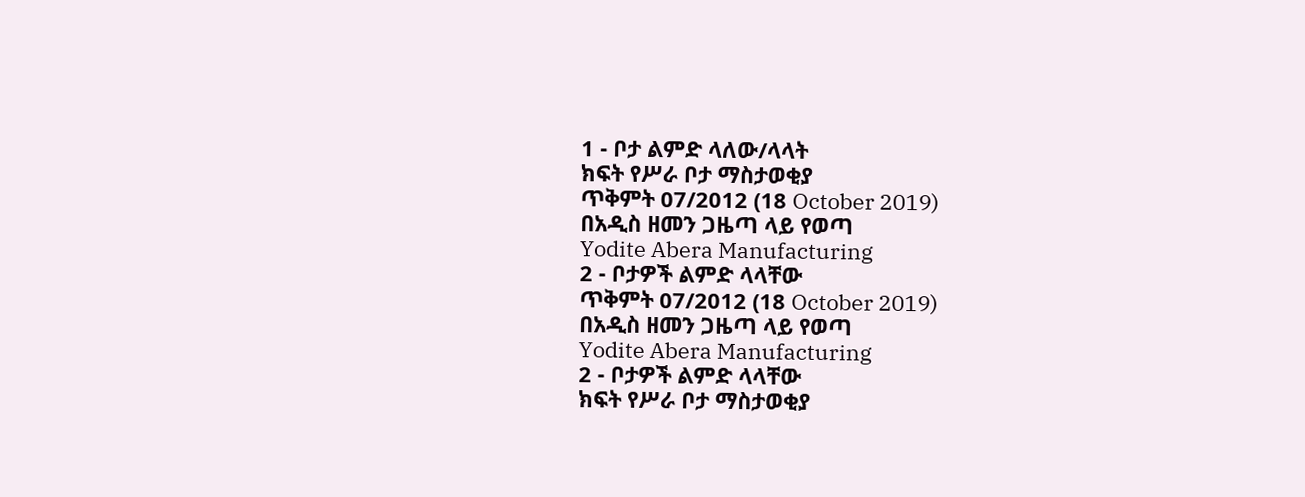1 - ቦታ ልምድ ላለው/ላላት
ክፍት የሥራ ቦታ ማስታወቂያ
ጥቅምት 07/2012 (18 October 2019)
በአዲስ ዘመን ጋዜጣ ላይ የወጣ
Yodite Abera Manufacturing
2 - ቦታዎች ልምድ ላላቸው
ጥቅምት 07/2012 (18 October 2019)
በአዲስ ዘመን ጋዜጣ ላይ የወጣ
Yodite Abera Manufacturing
2 - ቦታዎች ልምድ ላላቸው
ክፍት የሥራ ቦታ ማስታወቂያ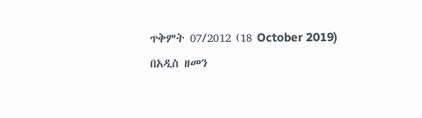ጥቅምት 07/2012 (18 October 2019)
በአዲስ ዘመን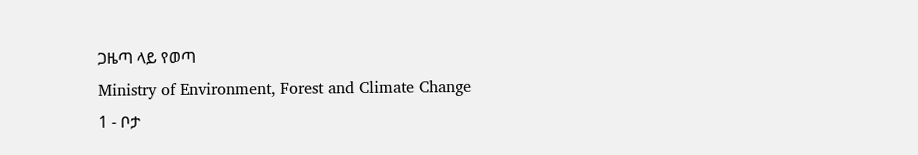ጋዜጣ ላይ የወጣ
Ministry of Environment, Forest and Climate Change
1 - ቦታ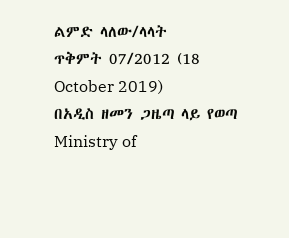ልምድ ላለው/ላላት
ጥቅምት 07/2012 (18 October 2019)
በአዲስ ዘመን ጋዜጣ ላይ የወጣ
Ministry of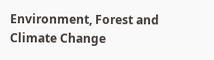Environment, Forest and Climate Change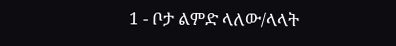1 - ቦታ ልምድ ላለው/ላላት